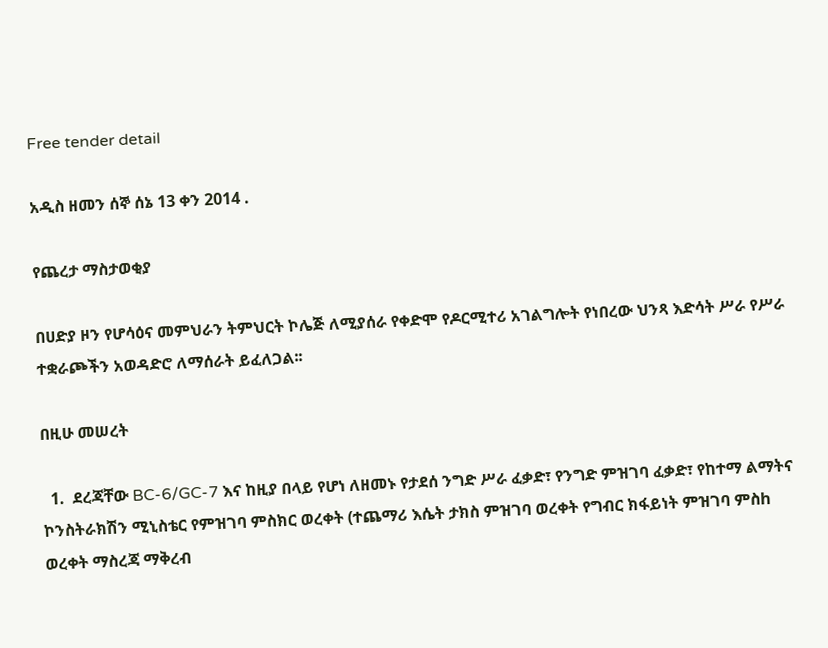Free tender detail

አዲስ ዘመን ሰኞ ሰኔ 13 ቀን 2014 .

የጨረታ ማስታወቂያ

በሀድያ ዞን የሆሳዕና መምህራን ትምህርት ኮሌጅ ለሚያሰራ የቀድሞ የዶርሚተሪ አገልግሎት የነበረው ህንጻ እድሳት ሥራ የሥራ ተቋራጮችን አወዳድሮ ለማሰራት ይፈለጋል፡፡

በዚሁ መሠረት

  1.  ደረጃቸው BC-6/GC-7 እና ከዚያ በላይ የሆነ ለዘመኑ የታደሰ ንግድ ሥራ ፈቃድ፣ የንግድ ምዝገባ ፈቃድ፣ የከተማ ልማትና ኮንስትራክሽን ሚኒስቴር የምዝገባ ምስክር ወረቀት (ተጨማሪ እሴት ታክስ ምዝገባ ወረቀት የግብር ክፋይነት ምዝገባ ምስh ወረቀት ማስረጃ ማቅረብ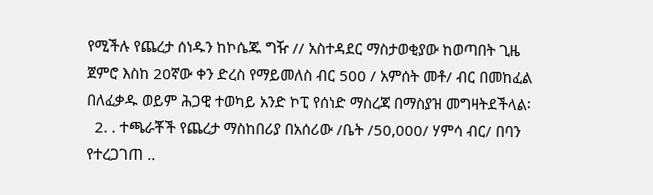የሚችሉ የጨረታ ሰነዱን ከኮሴጁ ግዥ // አስተዳደር ማስታወቂያው ከወጣበት ጊዜ ጀምሮ እስከ 20ኛው ቀን ድረስ የማይመለስ ብር 500 / አምሰት መቶ/ ብር በመከፈል በለፈቃዱ ወይም ሕጋዊ ተወካይ አንድ ኮፒ የሰነድ ማስረጃ በማስያዝ መግዛትደችላል፡
  2. . ተጫራቾች የጨረታ ማስከበሪያ በአሰሪው /ቤት /50,000/ ሃምሳ ብር/ በባን የተረጋገጠ ..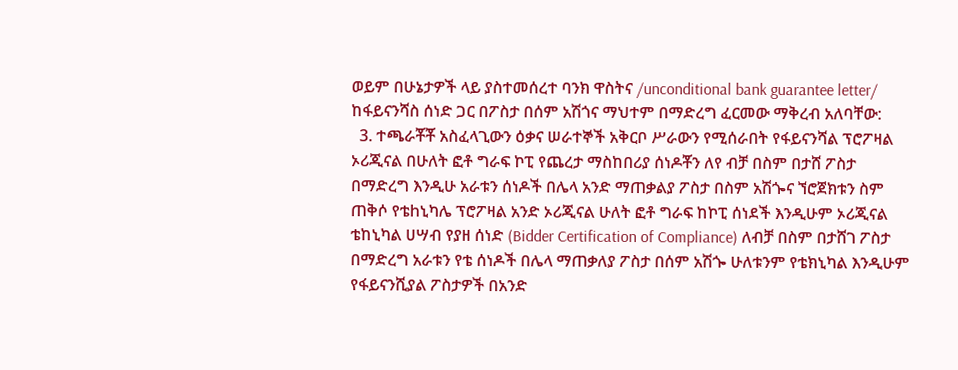ወይም በሁኔታዎች ላይ ያስተመሰረተ ባንክ ዋስትና /unconditional bank guarantee letter/ ከፋይናንሻስ ሰነድ ጋር በፖስታ በሰም አሽጎና ማህተም በማድረግ ፈርመው ማቅረብ አለባቸው:
  3. ተጫራቾቾ አስፈላጊውን ዕቃና ሠራተኞች አቅርቦ ሥራውን የሚሰራበት የፋይናንሻል ፕሮፖዛል ኦሪጂናል በሁለት ፎቶ ግራፍ ኮፒ የጨረታ ማስከበሪያ ሰነዶቾን ለየ ብቻ በስም በታሸ ፖስታ በማድረግ እንዲሁ አራቱን ሰነዶች በሌላ አንድ ማጠቃልያ ፖስታ በስም አሽጐና ኘሮጀክቱን ስም ጠቅሶ የቴhኒካሌ ፕሮፖዛል አንድ ኦሪጂናል ሁለት ፎቶ ግራፍ ከኮፒ ሰነደች እንዲሁም ኦሪጂናል ቴከኒካል ሀሣብ የያዘ ሰነድ (Bidder Certification of Compliance) ለብቻ በስም በታሸገ ፖስታ በማድረግ አራቱን የቴ ሰነዶች በሌላ ማጠቃለያ ፖስታ በሰም አሽጐ ሁለቱንም የቴክኒካል እንዲሁም የፋይናንሺያል ፖስታዎች በአንድ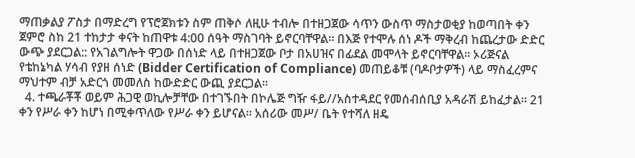ማጠቃልያ ፖስታ በማድረግ የፕሮጀክቱን ስም ጠቅሶ ለዚሁ ተብሎ በተዘጋጀው ሳጥን ውስጥ ማስታወቂያ ከወጣበት ቀን ጀምሮ ስከ 21 ተከታታ ቀናት ከጠዋቱ 4:00 ሰዓት ማስገባት ይኖርባቸዋል፡፡ በእጅ የተሞሉ ሰነ ዶች ማቅረብ ከጨረታው ድድር ውጭ ያደርጋል:: የአገልግሎት ዋጋው በሰነድ ላይ በተዘጋጀው ቦታ በአሀዝና በፊደል መሞላት ይኖርባቸዋል፡፡ ኦሪጅናል የቴከኔካል ሃሳብ የያዘ ሰነድ (Bidder Certification of Compliance) መጠይቆቹ (ባዶቦታዎች) ላይ ማስፈረምና ማህተም ብቻ አድርጎ መመለስ ከውድድር ውጪ ያደርጋል፡፡
  4. ተጫራቾቾ ወይም ሕጋዊ ወኪሎቻቸው በተገኙበት በኮሌጅ ግዥ ፋይ//አስተዳደር የመሰብሰቢያ አዳራሽ ይከፈታል፡፡ 21 ቀን የሥራ ቀን ከሆነ በሚቀጥለው የሥራ ቀን ይሆናል፡፡ አሰሪው መሥ/ ቤት የተሻለ ዘዴ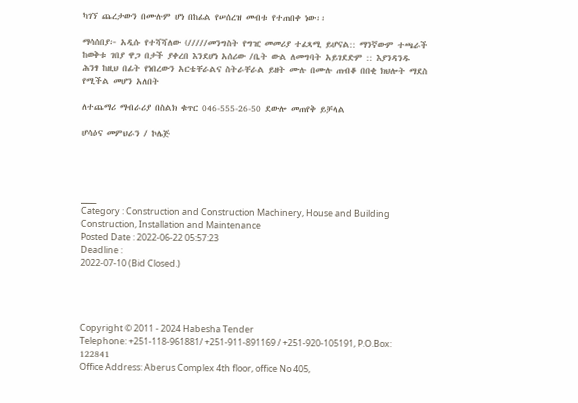ካገኘ ጨረታውን በሙሉም ሆነ በከፊል የሠሰረዝ መብቱ የተጠበቀ ነው፡፡

ማሳሰበያ፦ አዲሱ የተሻሻለው (/////መንግስት የግዢ መመሪያ ተፈጻሚ ይሆናል:: ማንኛውም ተጫራች ከወቅቱ ገበያ ዋጋ በታች ያቀረበ እንደሆነ አሰሪው /ቤት ውል ለመግባት አይገደድም :: እያንዳንዱ ሕንፃ ከዚህ በፊት የነበረውን አርቴቸራልና ስትራቸራል ይዘት ሙሉ በሙሉ ጠብቆ በበቂ ክህሎት ማደስ የሚችል መሆን አለበት

ለተጨማሪ ማብራሪያ በስልክ ቁጥር 046-555-26-50 ደውሎ መጠየቅ ይቻላል

ሆሳዕና መምህራን / ኮሌጅ




___
Category : Construction and Construction Machinery, House and Building Construction, Installation and Maintenance
Posted Date : 2022-06-22 05:57:23
Deadline :
2022-07-10 (Bid Closed.)




Copyright © 2011 - 2024 Habesha Tender
Telephone: +251-118-961881/ +251-911-891169 / +251-920-105191, P.O.Box: 122841
Office Address: Aberus Complex 4th floor, office No 405,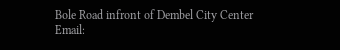Bole Road infront of Dembel City Center
Email: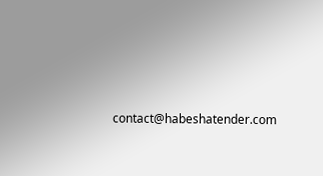contact@habeshatender.com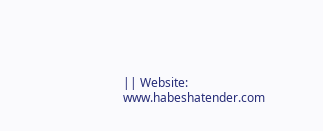|| Website: www.habeshatender.com